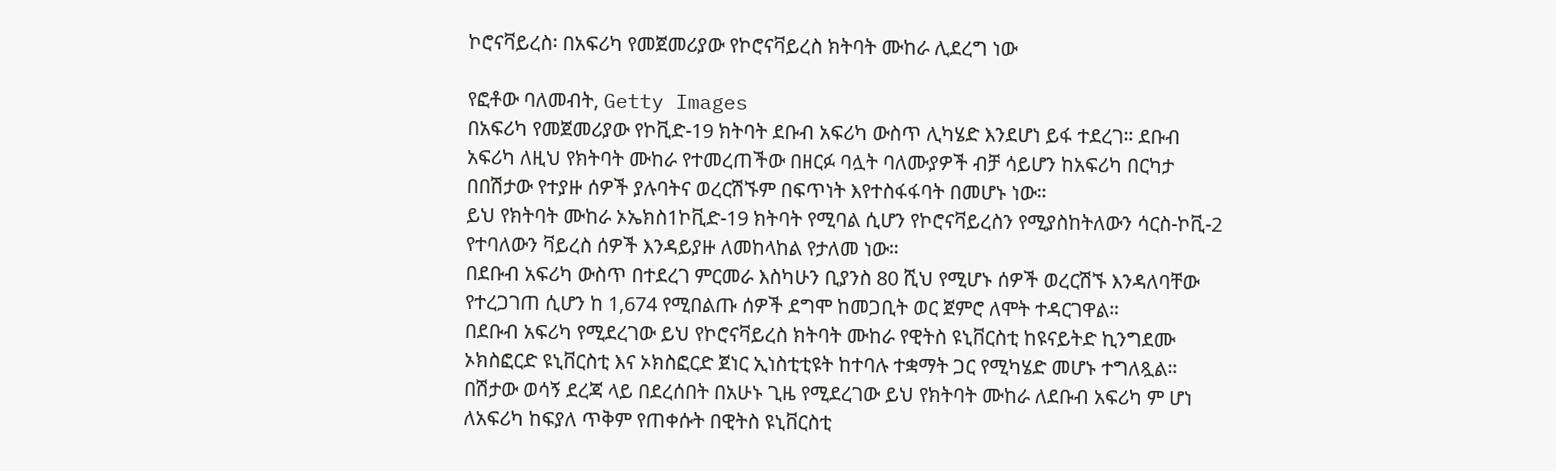ኮሮናቫይረስ፡ በአፍሪካ የመጀመሪያው የኮሮናቫይረስ ክትባት ሙከራ ሊደረግ ነው

የፎቶው ባለመብት, Getty Images
በአፍሪካ የመጀመሪያው የኮቪድ-19 ክትባት ደቡብ አፍሪካ ውስጥ ሊካሄድ እንደሆነ ይፋ ተደረገ። ደቡብ አፍሪካ ለዚህ የክትባት ሙከራ የተመረጠችው በዘርፉ ባሏት ባለሙያዎች ብቻ ሳይሆን ከአፍሪካ በርካታ በበሽታው የተያዙ ሰዎች ያሉባትና ወረርሽኙም በፍጥነት እየተስፋፋባት በመሆኑ ነው።
ይህ የክትባት ሙከራ ኦኤክስ1ኮቪድ-19 ክትባት የሚባል ሲሆን የኮሮናቫይረስን የሚያስከትለውን ሳርስ-ኮቪ-2 የተባለውን ቫይረስ ሰዎች እንዳይያዙ ለመከላከል የታለመ ነው።
በደቡብ አፍሪካ ውስጥ በተደረገ ምርመራ እስካሁን ቢያንስ 80 ሺህ የሚሆኑ ሰዎች ወረርሽኙ እንዳለባቸው የተረጋገጠ ሲሆን ከ 1,674 የሚበልጡ ሰዎች ደግሞ ከመጋቢት ወር ጀምሮ ለሞት ተዳርገዋል።
በደቡብ አፍሪካ የሚደረገው ይህ የኮሮናቫይረስ ክትባት ሙከራ የዊትስ ዩኒቨርስቲ ከዩናይትድ ኪንግደሙ ኦክስፎርድ ዩኒቨርስቲ እና ኦክስፎርድ ጀነር ኢነስቲቲዩት ከተባሉ ተቋማት ጋር የሚካሄድ መሆኑ ተግለጿል።
በሽታው ወሳኝ ደረጃ ላይ በደረሰበት በአሁኑ ጊዜ የሚደረገው ይህ የክትባት ሙከራ ለደቡብ አፍሪካ ም ሆነ ለአፍሪካ ከፍያለ ጥቅም የጠቀሱት በዊትስ ዩኒቨርስቲ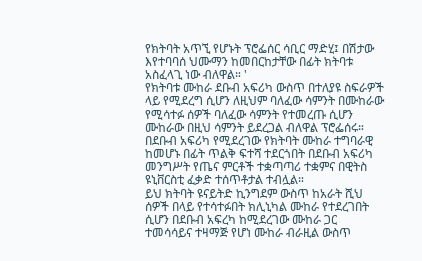የክትባት አጥኚ የሆኑት ፕሮፌሰር ሳቢር ማድሂ፤ በሽታው እየተባባሰ ህሙማን ከመበርከታቸው በፊት ክትባቱ አስፈላጊ ነው ብለዋል። '
የክትባቱ ሙከራ ደቡብ አፍሪካ ውስጥ በተለያዩ ስፍራዎች ላይ የሚደረግ ሲሆን ለዚህም ባለፈው ሳምንት በሙከራው የሚሳተፉ ሰዎች ባለፈው ሳምንት የተመረጡ ሲሆን ሙከራው በዚህ ሳምንት ይደረጋል ብለዋል ፕሮፌሰሩ።
በደቡብ አፍሪካ የሚደረገው የክትባት ሙከራ ተግባራዊ ከመሆኑ በፊት ጥልቅ ፍተሻ ተደርጎበት በደቡብ አፍሪካ መንግሥት የጤና ምርቶች ተቋጣጣሪ ተቋምና በዊትስ ዩኒቨርስቲ ፈቃድ ተሰጥቶታል ተብሏል።
ይህ ክትባት ዩናይትድ ኪንግደም ውስጥ ከአራት ሺህ ሰዎች በላይ የተሳተፉበት ክሊኒካል ሙከራ የተደረገበት ሲሆን በደቡብ አፍረካ ከሚደረገው ሙከራ ጋር ተመሳሳይና ተዛማጅ የሆነ ሙከራ ብራዚል ውስጥ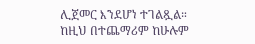ሊጀመር እንደሆነ ተገልጿል።
ከዚህ በተጨማሪም ከሁሉም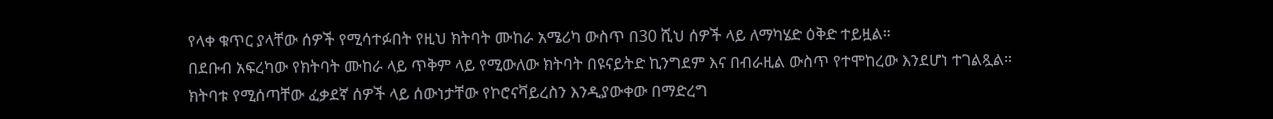የላቀ ቁጥር ያላቸው ሰዎች የሚሳተፉበት የዚህ ክትባት ሙከራ አሜሪካ ውስጥ በ30 ሺህ ሰዎች ላይ ለማካሄድ ዕቅድ ተይዟል።
በደቡብ አፍረካው የክትባት ሙከራ ላይ ጥቅም ላይ የሚውለው ክትባት በዩናይትድ ኪንግደም እና በብራዚል ውስጥ የተሞከረው እንደሆነ ተገልጿል።
ክትባቱ የሚሰጣቸው ፈቃደኛ ሰዎች ላይ ሰውነታቸው የኮሮናቫይረስን እንዲያውቀው በማድረግ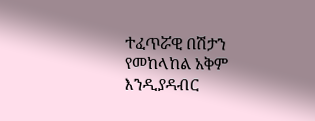ተፈጥሯዊ በሽታን የመከላከል አቅም እንዲያዳብር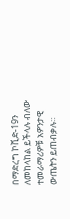በማድረግ ኮቪድ-19ን ለመከላከል ይችላሉ ብለው ተመራማሪዎቹ አዎንታዊ ውጤትን ይጠብቃሉ።